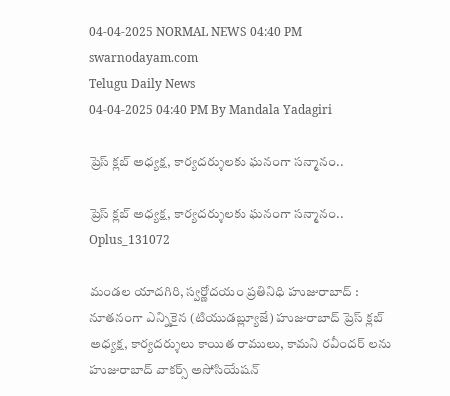04-04-2025 NORMAL NEWS 04:40 PM
swarnodayam.com
Telugu Daily News
04-04-2025 04:40 PM By Mandala Yadagiri

ప్రెస్ క్లబ్ అధ్యక్ష, కార్యదర్శులకు ఘనంగా సన్మానం..

ప్రెస్ క్లబ్ అధ్యక్ష, కార్యదర్శులకు ఘనంగా సన్మానం..
Oplus_131072

మండల యాదగిరి, స్వర్ణోదయం ప్రతినిధి హుజురాబాద్ : నూతనంగా ఎన్నికైన (టియుడబ్ల్యూజే) హుజురాబాద్ ప్రెస్ క్లబ్ అధ్యక్ష, కార్యదర్శులు కాయిత రాములు, కామని రవీందర్ లను హుజురాబాద్ వాకర్స్ అసోసియేషన్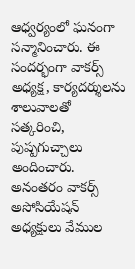ఆధ్వర్యంలో ఘనంగా సన్మానించారు. ఈ సందర్భంగా వాకర్స్ అధ్యక్ష, కార్యదర్శులను శాలువాలతో సత్కరించి, పుష్పగుచ్చాలు అందించారు. అనంతరం వాకర్స్ అసోసియేషన్ అధ్యక్షులు వేముల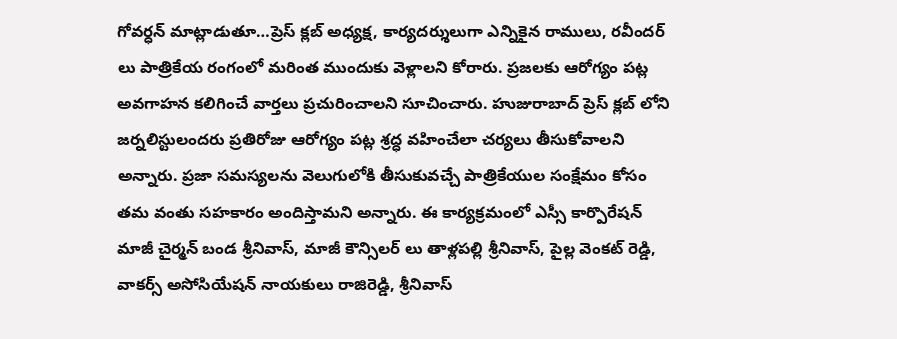గోవర్ధన్ మాట్లాడుతూ…ప్రెస్ క్లబ్ అధ్యక్ష, కార్యదర్శులుగా ఎన్నికైన రాములు, రవీందర్ లు పాత్రికేయ రంగంలో మరింత ముందుకు వెళ్లాలని కోరారు. ప్రజలకు ఆరోగ్యం పట్ల అవగాహన కలిగించే వార్తలు ప్రచురించాలని సూచించారు. హుజురాబాద్ ప్రెస్ క్లబ్ లోని జర్నలిస్టులందరు ప్రతిరోజు ఆరోగ్యం పట్ల శ్రద్ధ వహించేలా చర్యలు తీసుకోవాలని అన్నారు. ప్రజా సమస్యలను వెలుగులోకి తీసుకువచ్చే పాత్రికేయుల సంక్షేమం కోసం తమ వంతు సహకారం అందిస్తామని అన్నారు. ఈ కార్యక్రమంలో ఎస్సీ కార్పొరేషన్ మాజీ చైర్మన్ బండ శ్రీనివాస్, మాజీ కౌన్సిలర్ లు తాళ్లపల్లి శ్రీనివాస్, పైల్ల వెంకట్ రెడ్డి, వాకర్స్ అసోసియేషన్ నాయకులు రాజిరెడ్డి, శ్రీనివాస్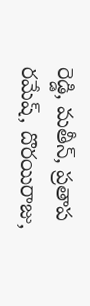రెడ్డి, మతీన్, ప్రతాప రమేష్, దొరయిరాజు,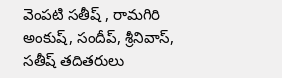వెంపటి సతీష్ , రామగిరి అంకుష్, సందీప్, శ్రీనివాస్, సతీష్ తదితరులు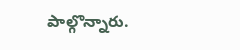పాల్గొన్నారు.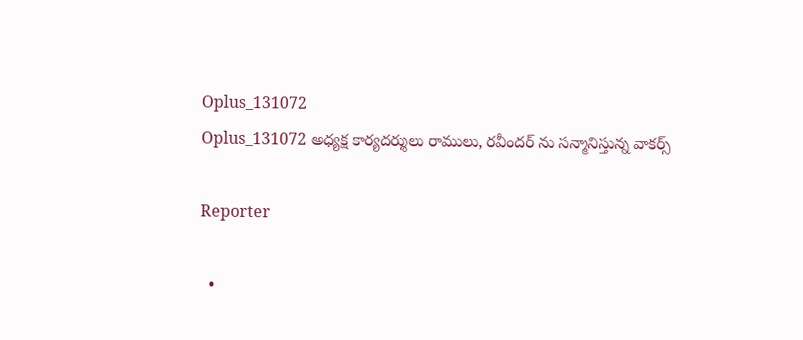Oplus_131072
Oplus_131072 అధ్యక్ష కార్యదర్శులు రాములు, రవీందర్ ను సన్మానిస్తున్న వాకర్స్

Reporter

  •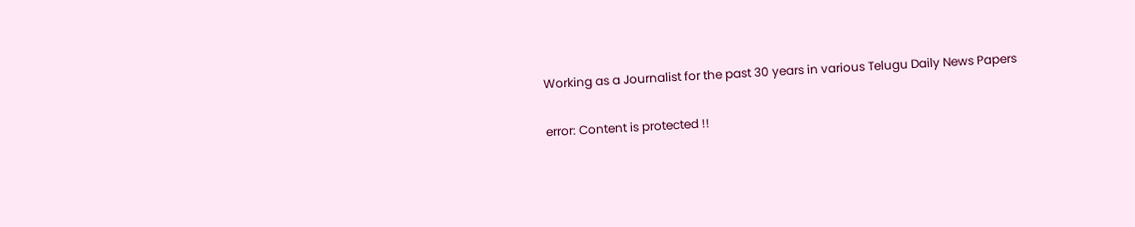Working as a Journalist for the past 30 years in various Telugu Daily News Papers

error: Content is protected !!